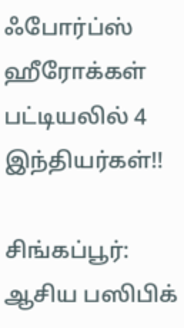ஃபோர்ப்ஸ் ஹீரோக்கள் பட்டியலில் 4 இந்தியர்கள்!!

சிங்கப்பூர்: ஆசிய பஸிபிக்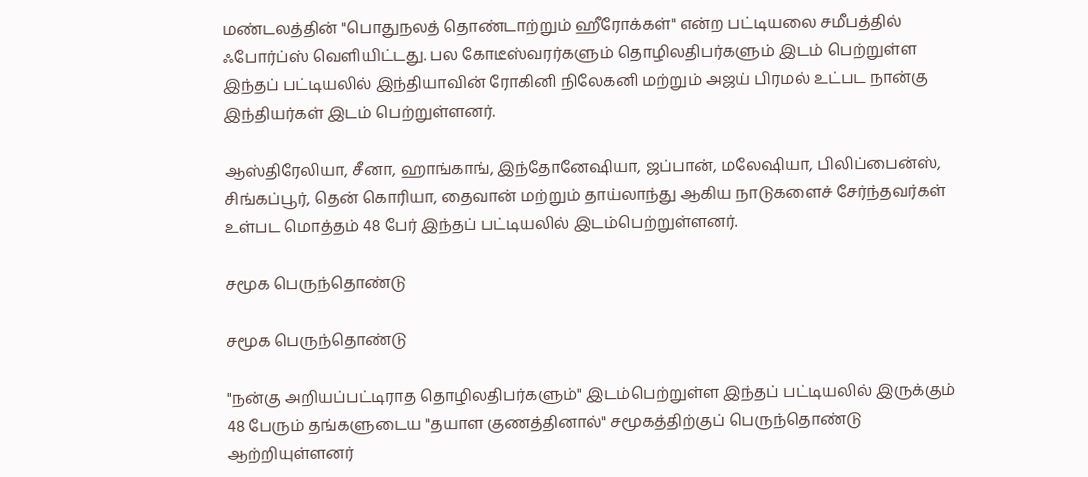மண்டலத்தின் "பொதுநலத் தொண்டாற்றும் ஹீரோக்கள்" என்ற பட்டியலை சமீபத்தில் ஃபோர்ப்ஸ் வெளியிட்டது. பல கோடீஸ்வரர்களும் தொழிலதிபர்களும் இடம் பெற்றுள்ள இந்தப் பட்டியலில் இந்தியாவின் ரோகினி நிலேகனி மற்றும் அஜய் பிரமல் உட்பட நான்கு இந்தியர்கள் இடம் பெற்றுள்ளனர்.

ஆஸ்திரேலியா, சீனா, ஹாங்காங், இந்தோனேஷியா, ஜப்பான், மலேஷியா, பிலிப்பைன்ஸ், சிங்கப்பூர், தென் கொரியா, தைவான் மற்றும் தாய்லாந்து ஆகிய நாடுகளைச் சேர்ந்தவர்கள் உள்பட மொத்தம் 48 பேர் இந்தப் பட்டியலில் இடம்பெற்றுள்ளனர்.

சமூக பெருந்தொண்டு

சமூக பெருந்தொண்டு

"நன்கு அறியப்பட்டிராத தொழிலதிபர்களும்" இடம்பெற்றுள்ள இந்தப் பட்டியலில் இருக்கும் 48 பேரும் தங்களுடைய "தயாள குணத்தினால்" சமூகத்திற்குப் பெருந்தொண்டு ஆற்றியுள்ளனர்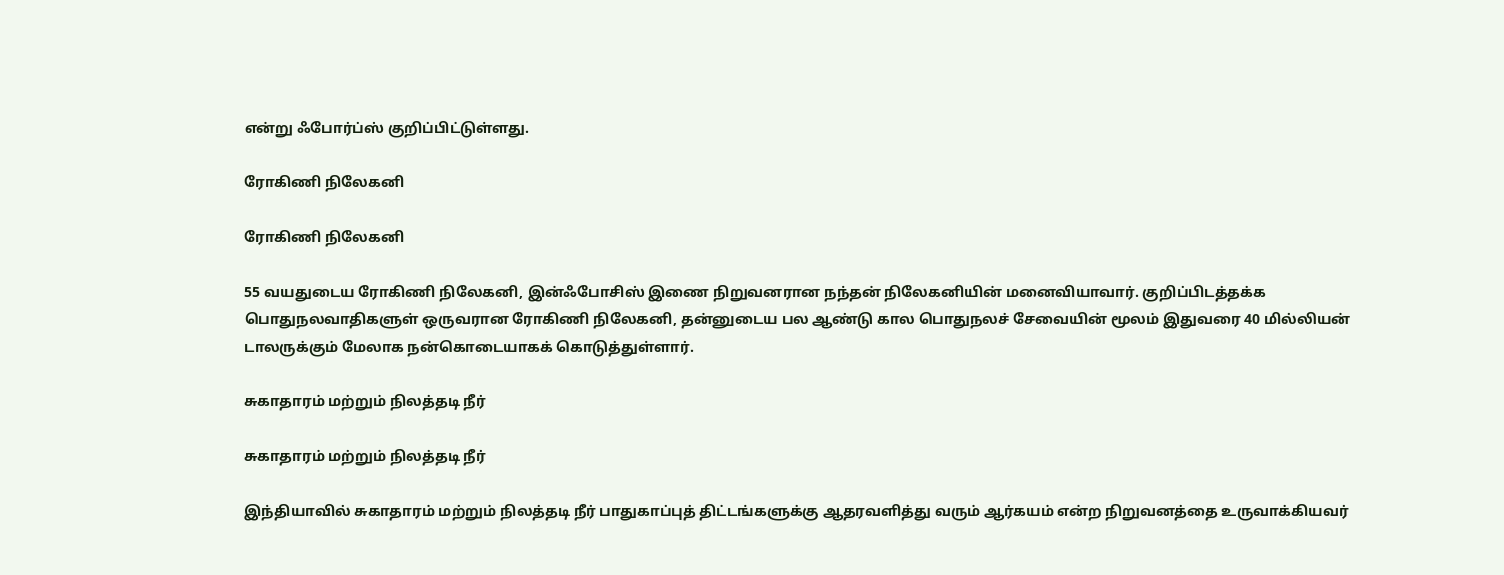என்று ஃபோர்ப்ஸ் குறிப்பிட்டுள்ளது.

ரோகிணி நிலேகனி

ரோகிணி நிலேகனி

55 வயதுடைய ரோகிணி நிலேகனி, இன்ஃபோசிஸ் இணை நிறுவனரான நந்தன் நிலேகனியின் மனைவியாவார். குறிப்பிடத்தக்க பொதுநலவாதிகளுள் ஒருவரான ரோகிணி நிலேகனி, தன்னுடைய பல ஆண்டு கால பொதுநலச் சேவையின் மூலம் இதுவரை 40 மில்லியன் டாலருக்கும் மேலாக நன்கொடையாகக் கொடுத்துள்ளார்.

சுகாதாரம் மற்றும் நிலத்தடி நீர்

சுகாதாரம் மற்றும் நிலத்தடி நீர்

இந்தியாவில் சுகாதாரம் மற்றும் நிலத்தடி நீர் பாதுகாப்புத் திட்டங்களுக்கு ஆதரவளித்து வரும் ஆர்கயம் என்ற நிறுவனத்தை உருவாக்கியவர்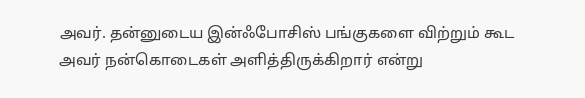அவர். தன்னுடைய இன்ஃபோசிஸ் பங்குகளை விற்றும் கூட அவர் நன்கொடைகள் அளித்திருக்கிறார் என்று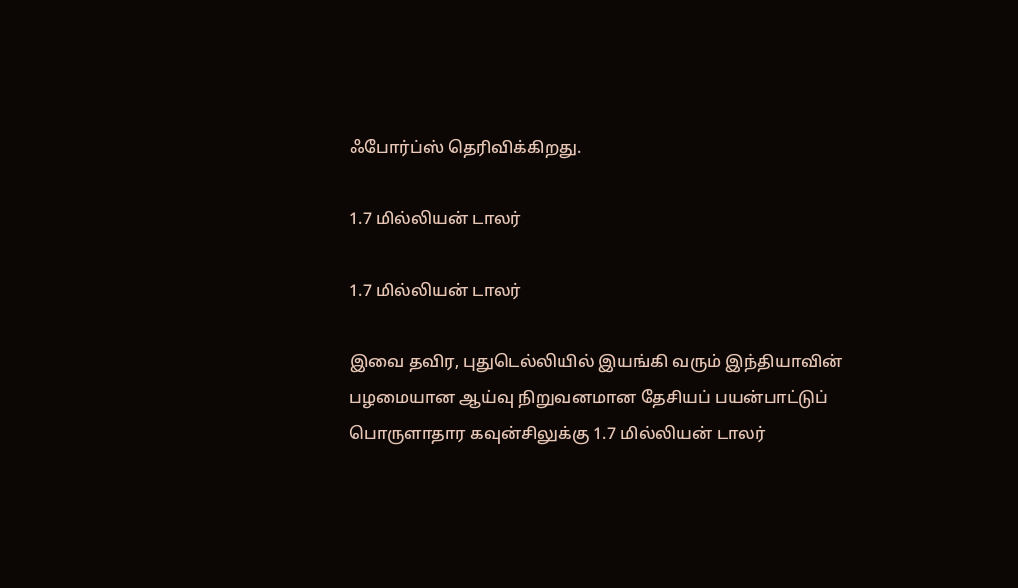ஃபோர்ப்ஸ் தெரிவிக்கிறது.

1.7 மில்லியன் டாலர்

1.7 மில்லியன் டாலர்

இவை தவிர, புதுடெல்லியில் இயங்கி வரும் இந்தியாவின் பழமையான ஆய்வு நிறுவனமான தேசியப் பயன்பாட்டுப் பொருளாதார கவுன்சிலுக்கு 1.7 மில்லியன் டாலர்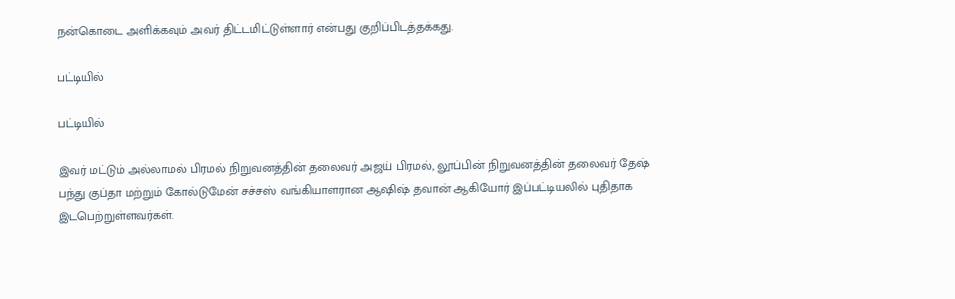நன்கொடை அளிக்கவும் அவர் திட்டமிட்டுள்ளார் என்பது குறிப்பிடத்தக்கது.

பட்டியில்

பட்டியில்

இவர் மட்டும் அல்லாமல் பிரமல் நிறுவனத்தின் தலைவர் அஜய் பிரமல், லூப்பின் நிறுவனத்தின் தலைவர் தேஷ் பந்து குப்தா மற்றும் கோல்டுமேன் சச்சஸ் வங்கியாளரான ஆஷிஷ் தவான் ஆகியோர் இப்பட்டியலில் புதிதாக இடபெற்றுள்ளவர்கள்.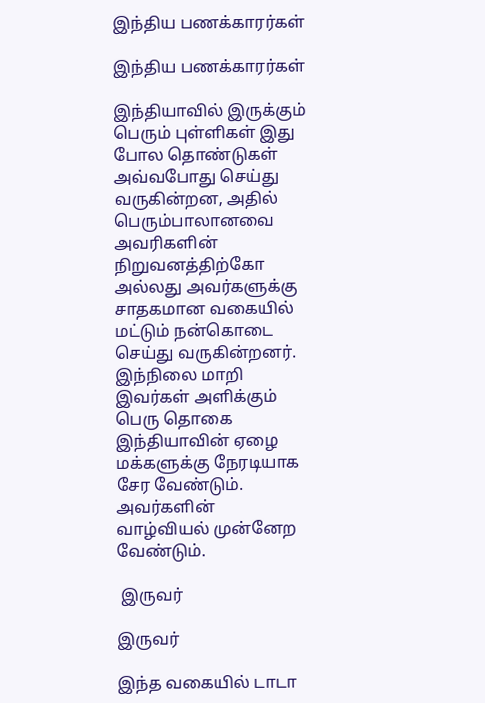இந்திய பணக்காரர்கள்

இந்திய பணக்காரர்கள்

இந்தியாவில் இருக்கும் பெரும் புள்ளிகள் இது போல தொண்டுகள் அவ்வபோது செய்து வருகின்றன, அதில் பெரும்பாலானவை அவரிகளின் நிறுவனத்திற்கோ அல்லது அவர்களுக்கு சாதகமான வகையில் மட்டும் நன்கொடை செய்து வருகின்றனர். இந்நிலை மாறி இவர்கள் அளிக்கும் பெரு தொகை இந்தியாவின் ஏழை மக்களுக்கு நேரடியாக சேர வேண்டும். அவர்களின் வாழ்வியல் முன்னேற வேண்டும்.

 இருவர்

இருவர்

இந்த வகையில் டாடா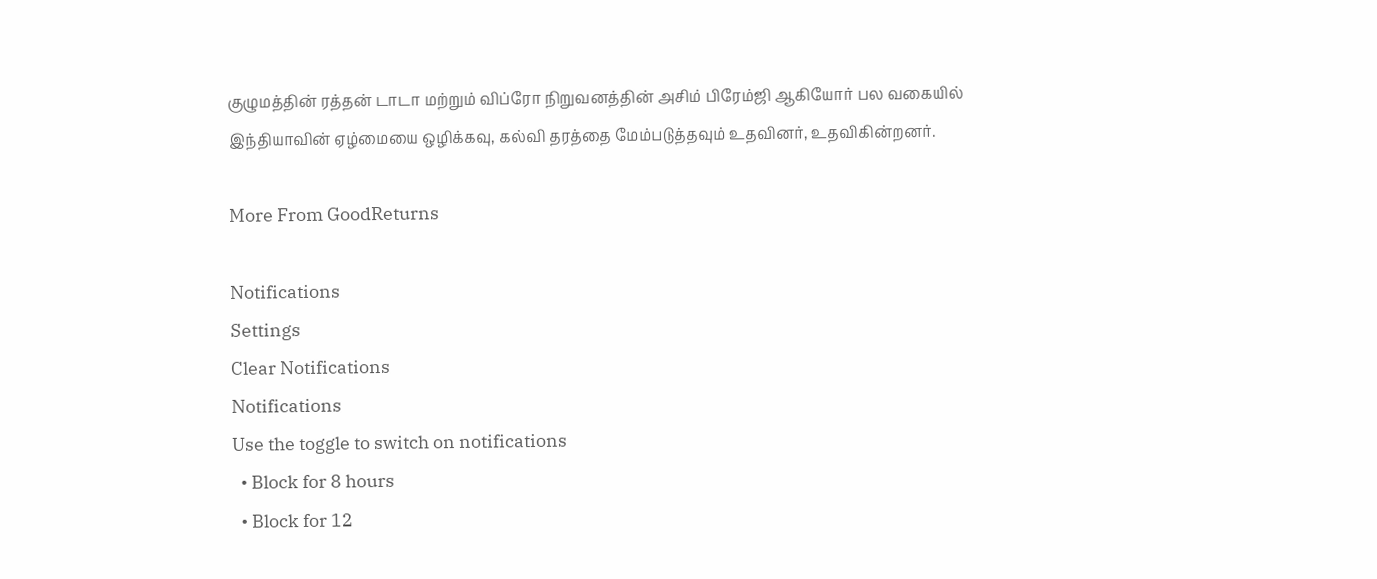குழுமத்தின் ரத்தன் டாடா மற்றும் விப்ரோ நிறுவனத்தின் அசிம் பிரேம்ஜி ஆகியோர் பல வகையில் இந்தியாவின் ஏழ்மையை ஒழிக்கவு, கல்வி தரத்தை மேம்படுத்தவும் உதவினர், உதவிகின்றனர்.

More From GoodReturns

Notifications
Settings
Clear Notifications
Notifications
Use the toggle to switch on notifications
  • Block for 8 hours
  • Block for 12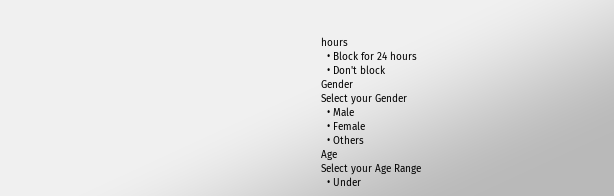hours
  • Block for 24 hours
  • Don't block
Gender
Select your Gender
  • Male
  • Female
  • Others
Age
Select your Age Range
  • Under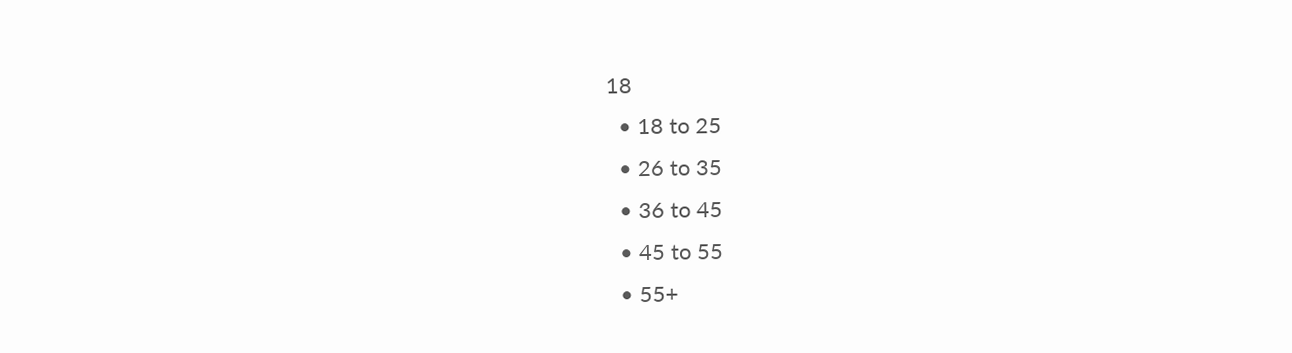18
  • 18 to 25
  • 26 to 35
  • 36 to 45
  • 45 to 55
  • 55+